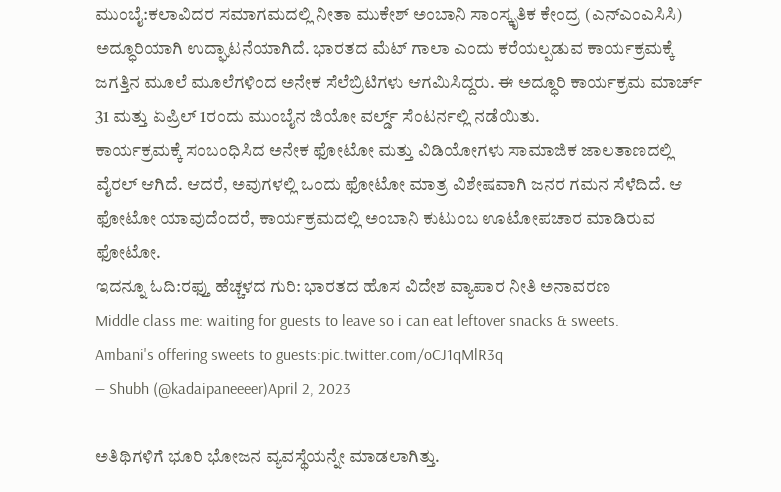ಮುಂಬೈ:ಕಲಾವಿದರ ಸಮಾಗಮದಲ್ಲಿ ನೀತಾ ಮುಕೇಶ್ ಅಂಬಾನಿ ಸಾಂಸ್ಕೃತಿಕ ಕೇಂದ್ರ (ಎನ್ಎಂಎಸಿಸಿ) ಅದ್ಧೂರಿಯಾಗಿ ಉದ್ಘಾಟನೆಯಾಗಿದೆ. ಭಾರತದ ಮೆಟ್ ಗಾಲಾ ಎಂದು ಕರೆಯಲ್ಪಡುವ ಕಾರ್ಯಕ್ರಮಕ್ಕೆ ಜಗತ್ತಿನ ಮೂಲೆ ಮೂಲೆಗಳಿಂದ ಅನೇಕ ಸೆಲೆಬ್ರಿಟಿಗಳು ಆಗಮಿಸಿದ್ದರು. ಈ ಅದ್ಧೂರಿ ಕಾರ್ಯಕ್ರಮ ಮಾರ್ಚ್ 31 ಮತ್ತು ಏಪ್ರಿಲ್ 1ರಂದು ಮುಂಬೈನ ಜಿಯೋ ವರ್ಲ್ಡ್ ಸೆಂಟರ್ನಲ್ಲಿ ನಡೆಯಿತು.
ಕಾರ್ಯಕ್ರಮಕ್ಕೆ ಸಂಬಂಧಿಸಿದ ಅನೇಕ ಫೋಟೋ ಮತ್ತು ವಿಡಿಯೋಗಳು ಸಾಮಾಜಿಕ ಜಾಲತಾಣದಲ್ಲಿ ವೈರಲ್ ಆಗಿದೆ. ಆದರೆ, ಅವುಗಳಲ್ಲಿ ಒಂದು ಫೋಟೋ ಮಾತ್ರ ವಿಶೇಷವಾಗಿ ಜನರ ಗಮನ ಸೆಳೆದಿದೆ. ಆ ಫೋಟೋ ಯಾವುದೆಂದರೆ, ಕಾರ್ಯಕ್ರಮದಲ್ಲಿ ಅಂಬಾನಿ ಕುಟುಂಬ ಊಟೋಪಚಾರ ಮಾಡಿರುವ ಫೋಟೋ.
ಇದನ್ನೂ ಓದಿ:ರಫ್ತು ಹೆಚ್ಚಳದ ಗುರಿ: ಭಾರತದ ಹೊಸ ವಿದೇಶ ವ್ಯಾಪಾರ ನೀತಿ ಅನಾವರಣ
Middle class me: waiting for guests to leave so i can eat leftover snacks & sweets.
Ambani's offering sweets to guests:pic.twitter.com/oCJ1qMlR3q
— Shubh (@kadaipaneeeer)April 2, 2023

ಅತಿಥಿಗಳಿಗೆ ಭೂರಿ ಭೋಜನ ವ್ಯವಸ್ಥೆಯನ್ನೇ ಮಾಡಲಾಗಿತ್ತು.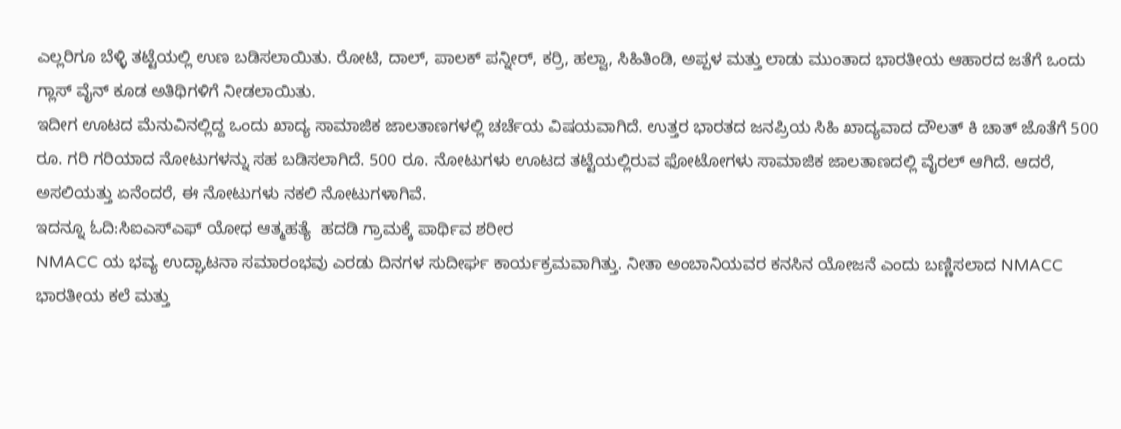ಎಲ್ಲರಿಗೂ ಬೆಳ್ಳಿ ತಟ್ಟೆಯಲ್ಲಿ ಉಣ ಬಡಿಸಲಾಯಿತು. ರೋಟಿ, ದಾಲ್, ಪಾಲಕ್ ಪನ್ನೀರ್, ಕರ್ರಿ, ಹಲ್ವಾ, ಸಿಹಿತಿಂಡಿ, ಅಪ್ಪಳ ಮತ್ತು ಲಾಡು ಮುಂತಾದ ಭಾರತೀಯ ಆಹಾರದ ಜತೆಗೆ ಒಂದು ಗ್ಲಾಸ್ ವೈನ್ ಕೂಡ ಅತಿಥಿಗಳಿಗೆ ನೀಡಲಾಯಿತು.
ಇದೀಗ ಊಟದ ಮೆನುವಿನಲ್ಲಿದ್ದ ಒಂದು ಖಾದ್ಯ ಸಾಮಾಜಿಕ ಜಾಲತಾಣಗಳಲ್ಲಿ ಚರ್ಚೆಯ ವಿಷಯವಾಗಿದೆ. ಉತ್ತರ ಭಾರತದ ಜನಪ್ರಿಯ ಸಿಹಿ ಖಾದ್ಯವಾದ ದೌಲತ್ ಕಿ ಚಾತ್ ಜೊತೆಗೆ 500 ರೂ. ಗರಿ ಗರಿಯಾದ ನೋಟುಗಳನ್ನು ಸಹ ಬಡಿಸಲಾಗಿದೆ. 500 ರೂ. ನೋಟುಗಳು ಊಟದ ತಟ್ಟೆಯಲ್ಲಿರುವ ಫೋಟೋಗಳು ಸಾಮಾಜಿಕ ಜಾಲತಾಣದಲ್ಲಿ ವೈರಲ್ ಆಗಿದೆ. ಆದರೆ, ಅಸಲಿಯತ್ತು ಏನೆಂದರೆ, ಈ ನೋಟುಗಳು ನಕಲಿ ನೋಟುಗಳಾಗಿವೆ.
ಇದನ್ನೂ ಓದಿ:ಸಿಐಎಸ್‌ಎಫ್ ಯೋಧ ಆತ್ಮಹತ್ಯೆ  ಹದಡಿ ಗ್ರಾಮಕ್ಕೆ ಪಾರ್ಥಿವ ಶರೀರ
NMACC ಯ ಭವ್ಯ ಉದ್ಘಾಟನಾ ಸಮಾರಂಭವು ಎರಡು ದಿನಗಳ ಸುದೀರ್ಘ ಕಾರ್ಯಕ್ರಮವಾಗಿತ್ತು. ನೀತಾ ಅಂಬಾನಿಯವರ ಕನಸಿನ ಯೋಜನೆ ಎಂದು ಬಣ್ಣಿಸಲಾದ NMACC ಭಾರತೀಯ ಕಲೆ ಮತ್ತು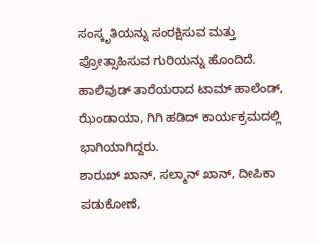ಸಂಸ್ಕೃತಿಯನ್ನು ಸಂರಕ್ಷಿಸುವ ಮತ್ತು ಪ್ರೋತ್ಸಾಹಿಸುವ ಗುರಿಯನ್ನು ಹೊಂದಿದೆ. ಹಾಲಿವುಡ್ ತಾರೆಯರಾದ ಟಾಮ್ ಹಾಲೆಂಡ್, ಝೆಂಡಾಯಾ, ಗಿಗಿ ಹಡಿದ್ ಕಾರ್ಯಕ್ರಮದಲ್ಲಿ ಭಾಗಿಯಾಗಿದ್ದರು.
ಶಾರುಖ್ ಖಾನ್, ಸಲ್ಮಾನ್ ಖಾನ್, ದೀಪಿಕಾ ಪಡುಕೋಣೆ,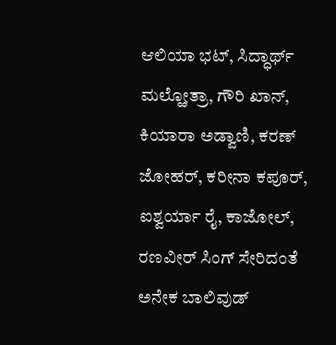ಆಲಿಯಾ ಭಟ್, ಸಿದ್ಧಾರ್ಥ್ ಮಲ್ಹೋತ್ರಾ, ಗೌರಿ ಖಾನ್, ಕಿಯಾರಾ ಅಡ್ವಾಣಿ, ಕರಣ್ ಜೋಹರ್, ಕರೀನಾ ಕಪೂರ್, ಐಶ್ವರ್ಯಾ ರೈ, ಕಾಜೋಲ್, ರಣವೀರ್ ಸಿಂಗ್ ಸೇರಿದಂತೆ ಅನೇಕ ಬಾಲಿವುಡ್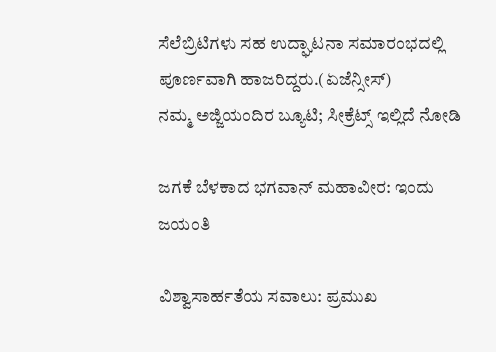ಸೆಲೆಬ್ರಿಟಿಗಳು ಸಹ ಉದ್ಘಾಟನಾ ಸಮಾರಂಭದಲ್ಲಿ ಪೂರ್ಣವಾಗಿ ಹಾಜರಿದ್ದರು.(ಏಜೆನ್ಸೀಸ್)
ನಮ್ಮ ಅಜ್ಜಿಯಂದಿರ ಬ್ಯೂಟಿ; ಸೀಕ್ರೆಟ್ಸ್ ಇಲ್ಲಿದೆ ನೋಡಿ

ಜಗಕೆ ಬೆಳಕಾದ ಭಗವಾನ್ ಮಹಾವೀರ: ಇಂದು ಜಯಂತಿ

ವಿಶ್ವಾಸಾರ್ಹತೆಯ ಸವಾಲು: ಪ್ರಮುಖ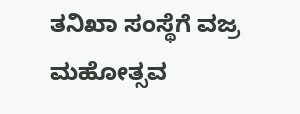ತನಿಖಾ ಸಂಸ್ಥೆಗೆ ವಜ್ರ ಮಹೋತ್ಸವ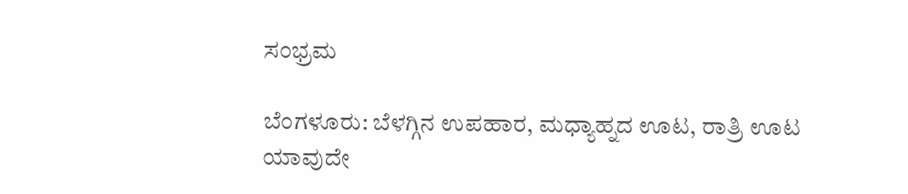ಸಂಭ್ರಮ

ಬೆಂಗಳೂರು: ಬೆಳಗ್ಗಿನ ಉಪಹಾರ, ಮಧ್ಯಾಹ್ನದ ಊಟ, ರಾತ್ರಿ ಊಟ ಯಾವುದೇ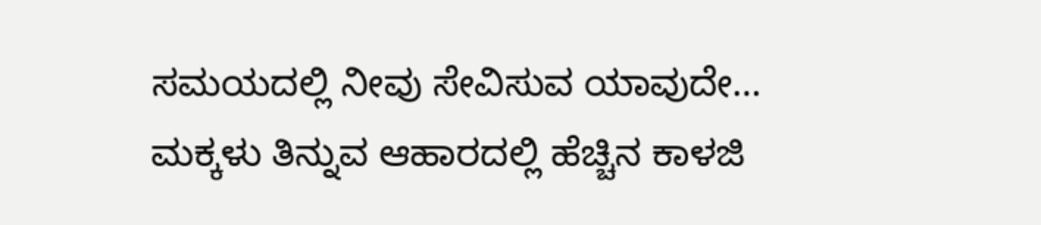ಸಮಯದಲ್ಲಿ ನೀವು ಸೇವಿಸುವ ಯಾವುದೇ…
ಮಕ್ಕಳು ತಿನ್ನುವ ಆಹಾರದಲ್ಲಿ ಹೆಚ್ಚಿನ ಕಾಳಜಿ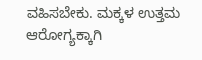ವಹಿಸಬೇಕು. ಮಕ್ಕಳ ಉತ್ತಮ ಆರೋಗ್ಯಕ್ಕಾಗಿ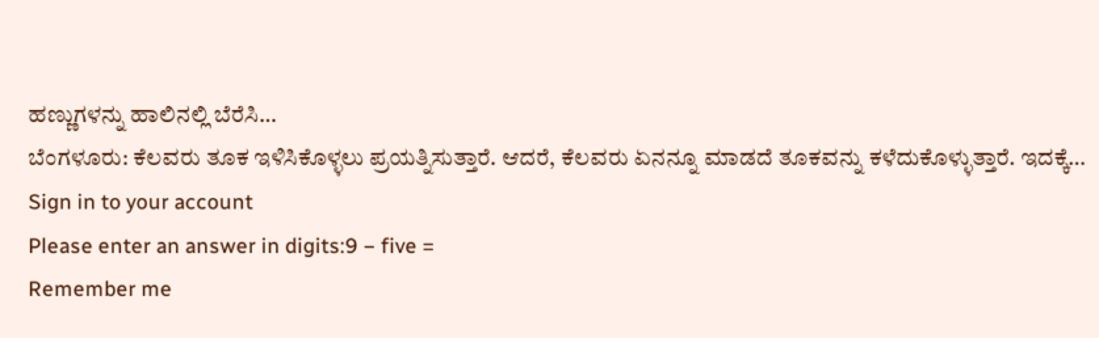ಹಣ್ಣುಗಳನ್ನು ಹಾಲಿನಲ್ಲಿ ಬೆರೆಸಿ…
ಬೆಂಗಳೂರು: ಕೆಲವರು ತೂಕ ಇಳಿಸಿಕೊಳ್ಳಲು ಪ್ರಯತ್ನಿಸುತ್ತಾರೆ. ಆದರೆ, ಕೆಲವರು ಏನನ್ನೂ ಮಾಡದೆ ತೂಕವನ್ನು ಕಳೆದುಕೊಳ್ಳುತ್ತಾರೆ. ಇದಕ್ಕೆ…
Sign in to your account
Please enter an answer in digits:9 − five =
Remember me